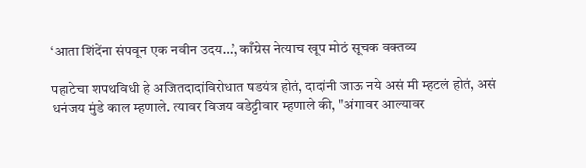‘आता शिंदेंना संपवून एक नवीन उदय…’, काँग्रेस नेत्याच खूप मोठं सूचक वक्तव्य

पहाटेचा शपथविधी हे अजितदादांविरोधात षडयंत्र होतं, दादांनी जाऊ नये असं मी म्हटलं होतं, असं धनंजय मुंडे काल म्हणाले. त्यावर विजय वडेट्टीवार म्हणाले की, "अंगावर आल्यावर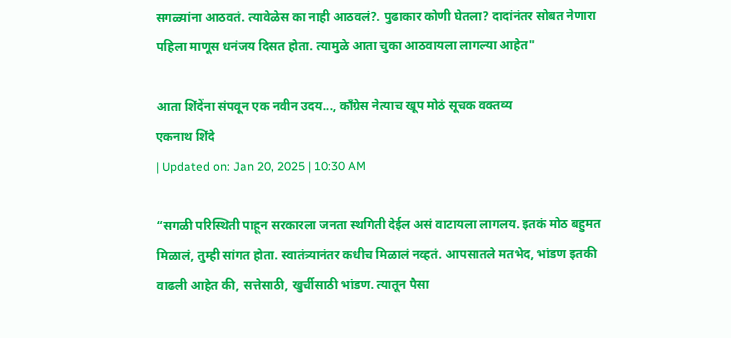सगळ्यांना आठवतं. त्यावेळेस का नाही आठवलं?. पुढाकार कोणी घेतला? दादांनंतर सोबत नेणारा पहिला माणूस धनंजय दिसत होता. त्यामुळे आता चुका आठवायला लागल्या आहेत"

आता शिंदेंना संपवून एक नवीन उदय..., काँग्रेस नेत्याच खूप मोठं सूचक वक्तव्य
एकनाथ शिंदे
| Updated on: Jan 20, 2025 | 10:30 AM

“सगळी परिस्थिती पाहून सरकारला जनता स्थगिती देईल असं वाटायला लागलय. इतकं मोठ बहुमत मिळालं, तुम्ही सांगत होता. स्वातंत्र्यानंतर कधीच मिळालं नव्हतं. आपसातले मतभेद, भांडण इतकी वाढली आहेत की, सत्तेसाठी, खुर्चीसाठी भांडण. त्यातून पैसा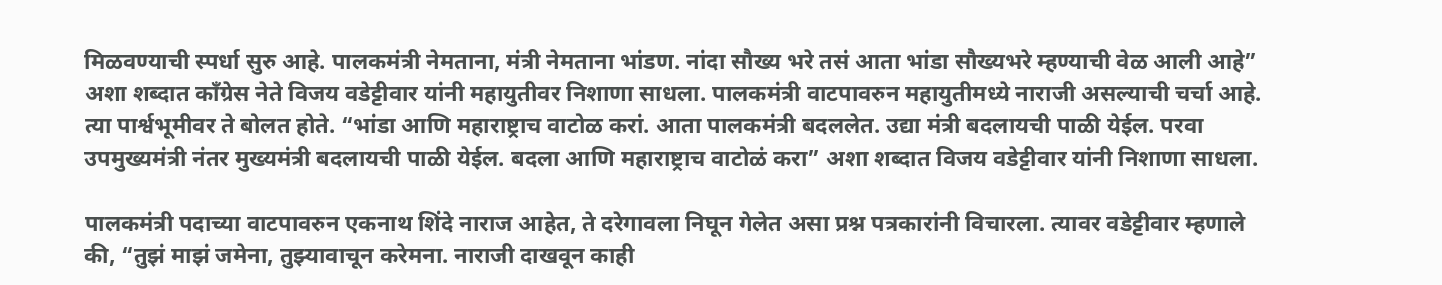मिळवण्याची स्पर्धा सुरु आहे. पालकमंत्री नेमताना, मंत्री नेमताना भांडण. नांदा सौख्य भरे तसं आता भांडा सौख्यभरे म्हण्याची वेळ आली आहे” अशा शब्दात काँग्रेस नेते विजय वडेट्टीवार यांनी महायुतीवर निशाणा साधला. पालकमंत्री वाटपावरुन महायुतीमध्ये नाराजी असल्याची चर्चा आहे. त्या पार्श्वभूमीवर ते बोलत होते. “भांडा आणि महाराष्ट्राच वाटोळ करां. आता पालकमंत्री बदललेत. उद्या मंत्री बदलायची पाळी येईल. परवा उपमुख्यमंत्री नंतर मुख्यमंत्री बदलायची पाळी येईल. बदला आणि महाराष्ट्राच वाटोळं करा” अशा शब्दात विजय वडेट्टीवार यांनी निशाणा साधला.

पालकमंत्री पदाच्या वाटपावरुन एकनाथ शिंदे नाराज आहेत, ते दरेगावला निघून गेलेत असा प्रश्न पत्रकारांनी विचारला. त्यावर वडेट्टीवार म्हणाले की, “तुझं माझं जमेना, तुझ्यावाचून करेमना. नाराजी दाखवून काही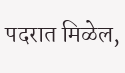पदरात मिळेल,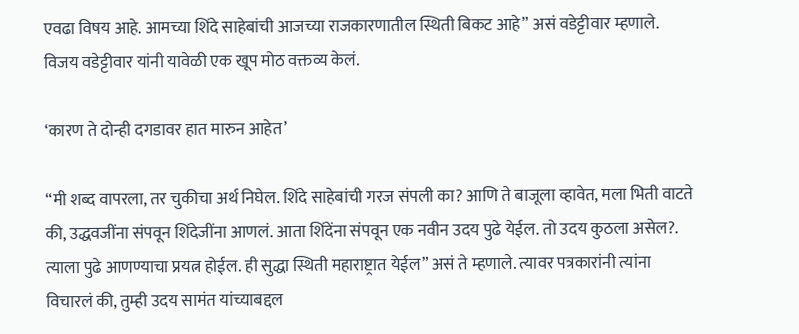एवढा विषय आहे. आमच्या शिंदे साहेबांची आजच्या राजकारणातील स्थिती बिकट आहे” असं वडेट्टीवार म्हणाले. विजय वडेट्टीवार यांनी यावेळी एक खूप मोठ वक्तव्य केलं.

‘कारण ते दोन्ही दगडावर हात मारुन आहेत’

“मी शब्द वापरला, तर चुकीचा अर्थ निघेल. शिंदे साहेबांची गरज संपली का? आणि ते बाजूला व्हावेत, मला भिती वाटते की, उद्धवजींना संपवून शिंदेजींना आणलं. आता शिंदेंना संपवून एक नवीन उदय पुढे येईल. तो उदय कुठला असेल?. त्याला पुढे आणण्याचा प्रयत्न होईल. ही सुद्धा स्थिती महाराष्ट्रात येईल” असं ते म्हणाले. त्यावर पत्रकारांनी त्यांना विचारलं की, तुम्ही उदय सामंत यांच्याबद्दल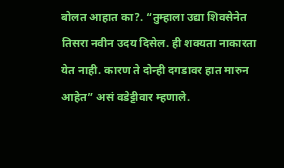बोलत आहात का?. “तुम्हाला उद्या शिवसेनेत तिसरा नवीन उदय दिसेल. ही शक्यता नाकारता येत नाही. कारण ते दोन्ही दगडावर हात मारुन आहेत” असं वडेट्टीवार म्हणाले.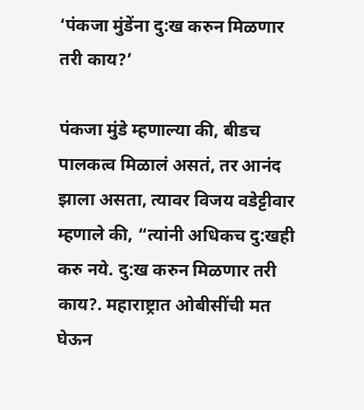‘पंकजा मुंडेंना दु:ख करुन मिळणार तरी काय?’

पंकजा मुंडे म्हणाल्या की, बीडच पालकत्व मिळालं असतं, तर आनंद झाला असता, त्यावर विजय वडेट्टीवार म्हणाले की, “त्यांनी अधिकच दु:खही करु नये. दु:ख करुन मिळणार तरी काय?. महाराष्ट्रात ओबीसींची मत घेऊन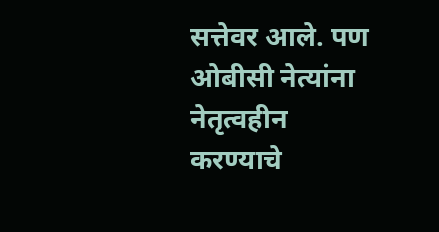सत्तेवर आले. पण ओबीसी नेत्यांना नेतृत्वहीन करण्याचे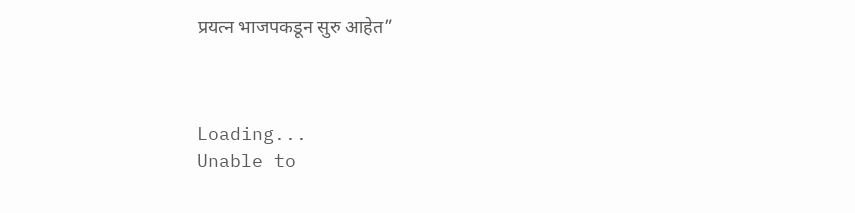प्रयत्न भाजपकडून सुरु आहेत”



Loading...
Unable to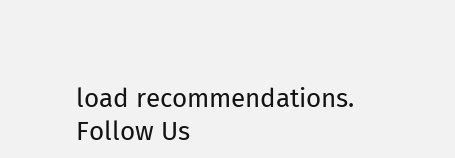load recommendations.
Follow Us